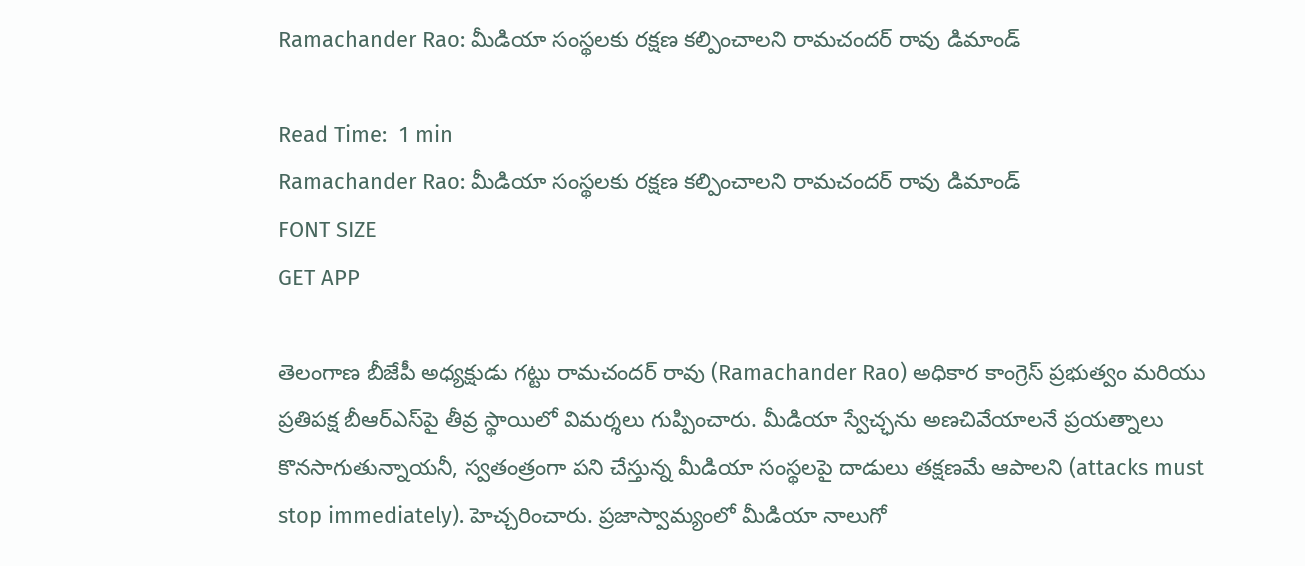Ramachander Rao: మీడియా సంస్థలకు రక్షణ కల్పించాలని రామచందర్ రావు డిమాండ్

Read Time:  1 min
Ramachander Rao: మీడియా సంస్థలకు రక్షణ కల్పించాలని రామచందర్ రావు డిమాండ్
FONT SIZE
GET APP

తెలంగాణ బీజేపీ అధ్యక్షుడు గట్టు రామచందర్ రావు (Ramachander Rao) అధికార కాంగ్రెస్ ప్రభుత్వం మరియు ప్రతిపక్ష బీఆర్ఎస్‌పై తీవ్ర స్థాయిలో విమర్శలు గుప్పించారు. మీడియా స్వేచ్ఛను అణచివేయాలనే ప్రయత్నాలు కొనసాగుతున్నాయనీ, స్వతంత్రంగా పని చేస్తున్న మీడియా సంస్థలపై దాడులు తక్షణమే ఆపాలని (attacks must stop immediately). హెచ్చరించారు. ప్రజాస్వామ్యంలో మీడియా నాలుగో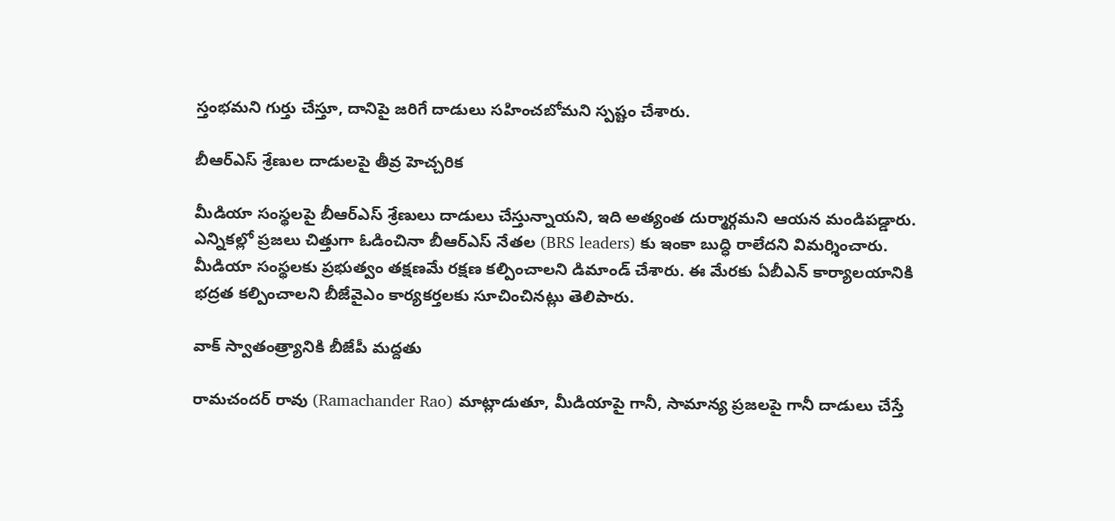స్తంభమని గుర్తు చేస్తూ, దానిపై జరిగే దాడులు సహించబోమని స్పష్టం చేశారు.

బీఆర్ఎస్ శ్రేణుల దాడులపై తీవ్ర హెచ్చరిక

మీడియా సంస్థలపై బీఆర్ఎస్ శ్రేణులు దాడులు చేస్తున్నాయని, ఇది అత్యంత దుర్మార్గమని ఆయన మండిపడ్డారు. ఎన్నికల్లో ప్రజలు చిత్తుగా ఓడించినా బీఆర్ఎస్ నేతల (BRS leaders) కు ఇంకా బుద్ధి రాలేదని విమర్శించారు. మీడియా సంస్థలకు ప్రభుత్వం తక్షణమే రక్షణ కల్పించాలని డిమాండ్ చేశారు. ఈ మేరకు ఏబీఎన్ కార్యాలయానికి భద్రత కల్పించాలని బీజేవైఎం కార్యకర్తలకు సూచించినట్లు తెలిపారు.

వాక్ స్వాతంత్ర్యానికి బీజేపీ మద్దతు

రామచందర్ రావు (Ramachander Rao) మాట్లాడుతూ, మీడియాపై గానీ, సామాన్య ప్రజలపై గానీ దాడులు చేస్తే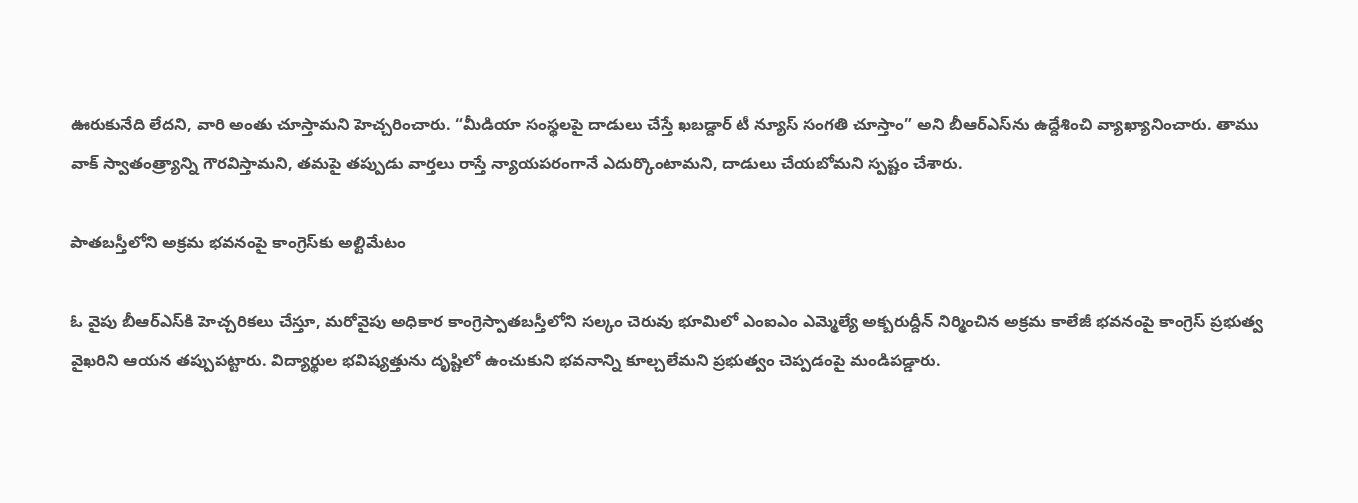ఊరుకునేది లేదని, వారి అంతు చూస్తామని హెచ్చరించారు. “మీడియా సంస్థలపై దాడులు చేస్తే ఖబడ్దార్ టీ న్యూస్ సంగతి చూస్తాం” అని బీఆర్ఎస్‌ను ఉద్దేశించి వ్యాఖ్యానించారు. తాము వాక్ స్వాతంత్ర్యాన్ని గౌరవిస్తామని, తమపై తప్పుడు వార్తలు రాస్తే న్యాయపరంగానే ఎదుర్కొంటామని, దాడులు చేయబోమని స్పష్టం చేశారు.

పాతబస్తీలోని అక్రమ భవనంపై కాంగ్రెస్‌కు అల్టిమేటం

ఓ వైపు బీఆర్ఎస్‌కి హెచ్చరికలు చేస్తూ, మరోవైపు అధికార కాంగ్రెస్పాతబస్తీలోని సల్కం చెరువు భూమిలో ఎంఐఎం ఎమ్మెల్యే అక్బరుద్దీన్ నిర్మించిన అక్రమ కాలేజీ భవనంపై కాంగ్రెస్ ప్రభుత్వ వైఖరిని ఆయన తప్పుపట్టారు. విద్యార్థుల భవిష్యత్తును దృష్టిలో ఉంచుకుని భవనాన్ని కూల్చలేమని ప్రభుత్వం చెప్పడంపై మండిపడ్డారు.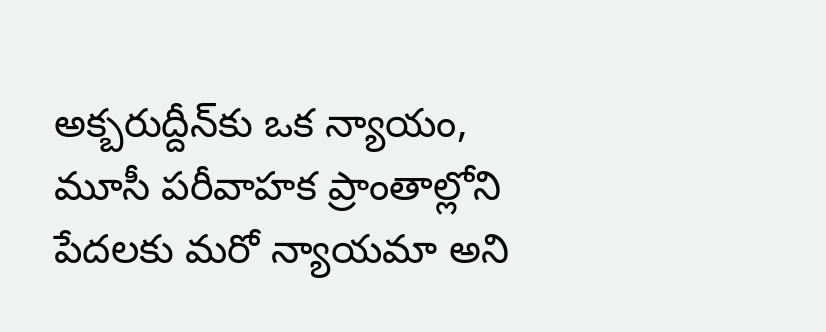అక్బరుద్దీన్‌కు ఒక న్యాయం, మూసీ పరీవాహక ప్రాంతాల్లోని పేదలకు మరో న్యాయమా అని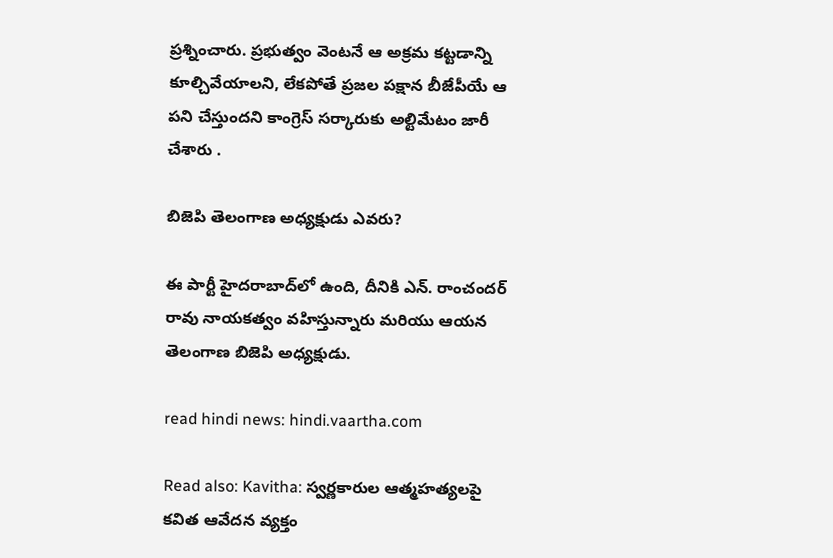ప్రశ్నించారు. ప్రభుత్వం వెంటనే ఆ అక్రమ కట్టడాన్ని కూల్చివేయాలని, లేకపోతే ప్రజల పక్షాన బీజేపీయే ఆ పని చేస్తుందని కాంగ్రెస్ సర్కారుకు అల్టిమేటం జారీ చేశారు .

బిజెపి తెలంగాణ అధ్యక్షుడు ఎవరు?

ఈ పార్టీ హైదరాబాద్‌లో ఉంది, దీనికి ఎన్. రాంచందర్ రావు నాయకత్వం వహిస్తున్నారు మరియు ఆయన తెలంగాణ బిజెపి అధ్యక్షుడు.

read hindi news: hindi.vaartha.com

Read also: Kavitha: స్వర్ణకారుల ఆత్మహత్యలపై కవిత ఆవేదన వ్యక్తం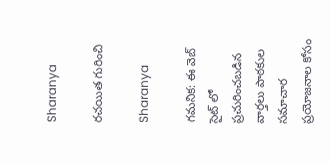Sharanya

రచయిత గురించి

Sharanya

గమనిక: ఈ వెబ్ సైట్ లో ప్రచురించబడిన వార్తలు పాఠకుల సమాచార ప్రయోజనాల కోసం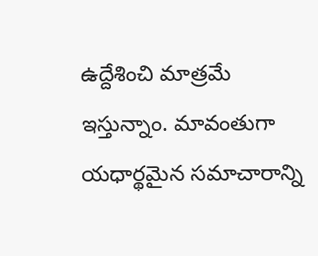ఉద్దేశించి మాత్రమే ఇస్తున్నాం. మావంతుగా యధార్థమైన సమాచారాన్ని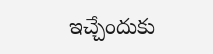ఇచ్చేందుకు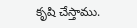కృషి చేస్తాము.